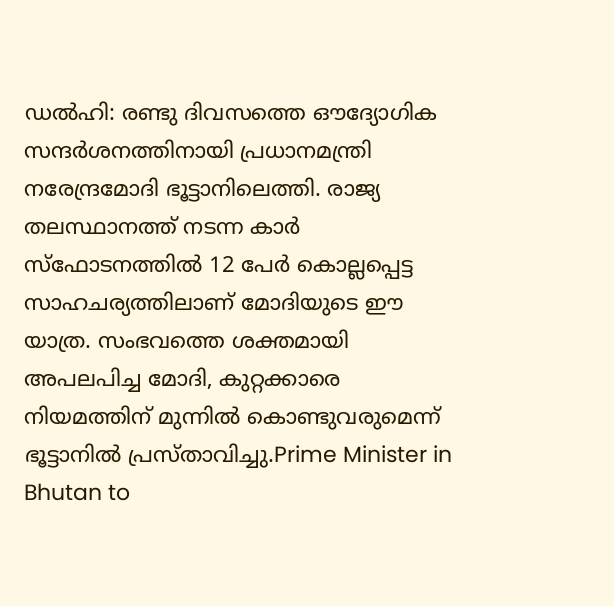ഡൽഹി: രണ്ടു ദിവസത്തെ ഔദ്യോഗിക സന്ദർശനത്തിനായി പ്രധാനമന്ത്രി നരേന്ദ്രമോദി ഭൂട്ടാനിലെത്തി. രാജ്യ തലസ്ഥാനത്ത് നടന്ന കാർ സ്ഫോടനത്തിൽ 12 പേർ കൊല്ലപ്പെട്ട സാഹചര്യത്തിലാണ് മോദിയുടെ ഈ യാത്ര. സംഭവത്തെ ശക്തമായി അപലപിച്ച മോദി, കുറ്റക്കാരെ നിയമത്തിന് മുന്നിൽ കൊണ്ടുവരുമെന്ന് ഭൂട്ടാനിൽ പ്രസ്താവിച്ചു.Prime Minister in Bhutan to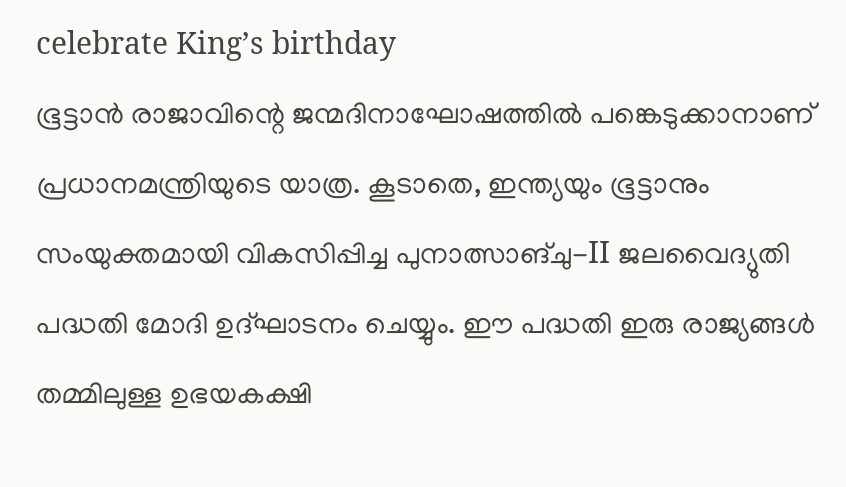celebrate King’s birthday
ഭൂട്ടാൻ രാജാവിന്റെ ജന്മദിനാഘോഷത്തിൽ പങ്കെടുക്കാനാണ് പ്രധാനമന്ത്രിയുടെ യാത്ര. കൂടാതെ, ഇന്ത്യയും ഭൂട്ടാനും സംയുക്തമായി വികസിപ്പിച്ച പുനാത്സാങ്ചു-II ജലവൈദ്യുതി പദ്ധതി മോദി ഉദ്ഘാടനം ചെയ്യും. ഈ പദ്ധതി ഇരു രാജ്യങ്ങൾ തമ്മിലുള്ള ഉഭയകക്ഷി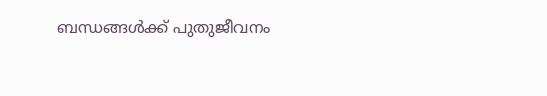ബന്ധങ്ങൾക്ക് പുതുജീവനം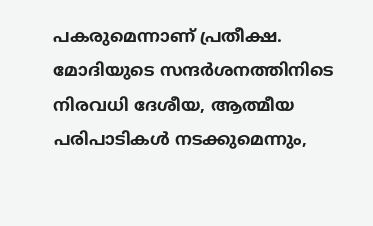പകരുമെന്നാണ് പ്രതീക്ഷ.
മോദിയുടെ സന്ദർശനത്തിനിടെ നിരവധി ദേശീയ, ആത്മീയ പരിപാടികൾ നടക്കുമെന്നും,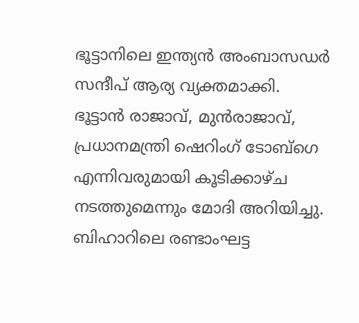ഭൂട്ടാനിലെ ഇന്ത്യൻ അംബാസഡർ സന്ദീപ് ആര്യ വ്യക്തമാക്കി. ഭൂട്ടാൻ രാജാവ്, മുൻരാജാവ്, പ്രധാനമന്ത്രി ഷെറിംഗ് ടോബ്ഗെ എന്നിവരുമായി കൂടിക്കാഴ്ച നടത്തുമെന്നും മോദി അറിയിച്ചു.
ബിഹാറിലെ രണ്ടാംഘട്ട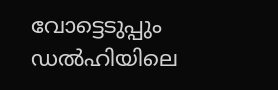വോട്ടെടുപ്പും ഡൽഹിയിലെ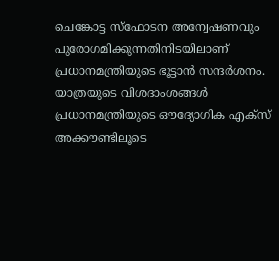ചെങ്കോട്ട സ്ഫോടന അന്വേഷണവും പുരോഗമിക്കുന്നതിനിടയിലാണ് പ്രധാനമന്ത്രിയുടെ ഭൂട്ടാൻ സന്ദർശനം. യാത്രയുടെ വിശദാംശങ്ങൾ പ്രധാനമന്ത്രിയുടെ ഔദ്യോഗിക എക്സ് അക്കൗണ്ടിലൂടെ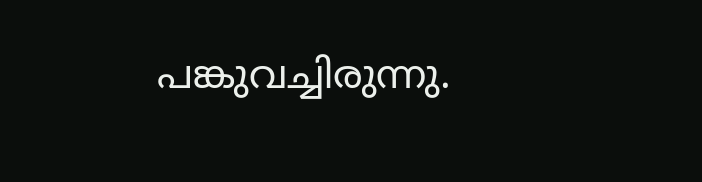പങ്കുവച്ചിരുന്നു.